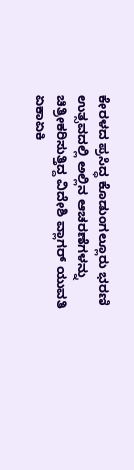ಕೇರಳದ ಪ್ರಸಿದ್ಧ ಕೊಡುಂಗಲ್ಲೂರು ಭರಣಿ ಉತ್ಸವದಲ್ಲಿ ಅಲ್ಲಿನ ಆಚರಣೆಗಳನ್ನು ಚಿತ್ರೀಕರಿಸುತ್ತಿದ್ದ ವಿದೇಶಿ ವ್ಲಾಗರ್ ಯುವತಿ ಏಕಾಏಕಿ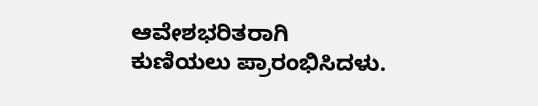ಆವೇಶಭರಿತರಾಗಿ ಕುಣಿಯಲು ಪ್ರಾರಂಭಿಸಿದಳು.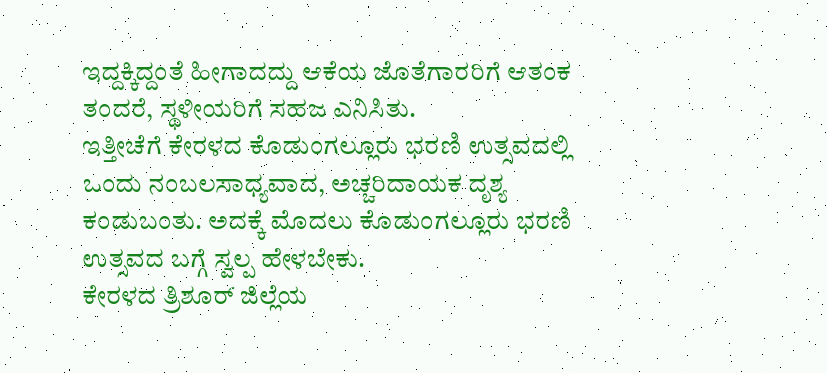ಇದ್ದಕ್ಕಿದ್ದಂತೆ ಹೀಗಾದದ್ದು ಆಕೆಯ ಜೊತೆಗಾರರಿಗೆ ಆತಂಕ ತಂದರೆ, ಸ್ಥಳೀಯರಿಗೆ ಸಹಜ ಎನಿಸಿತು.
ಇತ್ತೀಚೆಗೆ ಕೇರಳದ ಕೊಡುಂಗಲ್ಲೂರು ಭರಣಿ ಉತ್ಸವದಲ್ಲಿ ಒಂದು ನಂಬಲಸಾಧ್ಯವಾದ, ಅಚ್ಚರಿದಾಯಕ ದೃಶ್ಯ ಕಂಡುಬಂತು. ಅದಕ್ಕೆ ಮೊದಲು ಕೊಡುಂಗಲ್ಲೂರು ಭರಣಿ ಉತ್ಸವದ ಬಗ್ಗೆ ಸ್ವಲ್ಪ ಹೇಳಬೇಕು.
ಕೇರಳದ ತ್ರಿಶೂರ್ ಜಿಲ್ಲೆಯ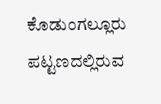ಕೊಡುಂಗಲ್ಲೂರು ಪಟ್ಟಣದಲ್ಲಿರುವ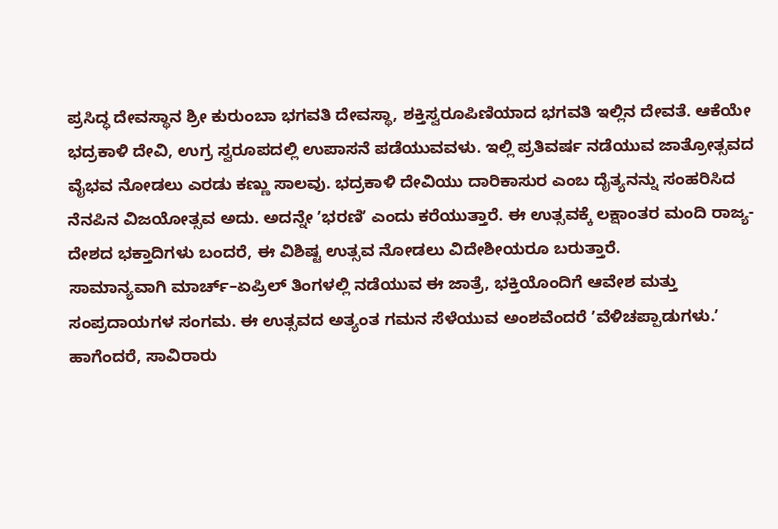ಪ್ರಸಿದ್ಧ ದೇವಸ್ಥಾನ ಶ್ರೀ ಕುರುಂಬಾ ಭಗವತಿ ದೇವಸ್ಥಾ, ಶಕ್ತಿಸ್ವರೂಪಿಣಿಯಾದ ಭಗವತಿ ಇಲ್ಲಿನ ದೇವತೆ. ಆಕೆಯೇ ಭದ್ರಕಾಳಿ ದೇವಿ, ಉಗ್ರ ಸ್ವರೂಪದಲ್ಲಿ ಉಪಾಸನೆ ಪಡೆಯುವವಳು. ಇಲ್ಲಿ ಪ್ರತಿವರ್ಷ ನಡೆಯುವ ಜಾತ್ರೋತ್ಸವದ ವೈಭವ ನೋಡಲು ಎರಡು ಕಣ್ಣು ಸಾಲವು. ಭದ್ರಕಾಳಿ ದೇವಿಯು ದಾರಿಕಾಸುರ ಎಂಬ ದೈತ್ಯನನ್ನು ಸಂಹರಿಸಿದ ನೆನಪಿನ ವಿಜಯೋತ್ಸವ ಅದು. ಅದನ್ನೇ ʼಭರಣಿʼ ಎಂದು ಕರೆಯುತ್ತಾರೆ. ಈ ಉತ್ಸವಕ್ಕೆ ಲಕ್ಷಾಂತರ ಮಂದಿ ರಾಜ್ಯ- ದೇಶದ ಭಕ್ತಾದಿಗಳು ಬಂದರೆ, ಈ ವಿಶಿಷ್ಟ ಉತ್ಸವ ನೋಡಲು ವಿದೇಶೀಯರೂ ಬರುತ್ತಾರೆ.
ಸಾಮಾನ್ಯವಾಗಿ ಮಾರ್ಚ್–ಏಪ್ರಿಲ್ ತಿಂಗಳಲ್ಲಿ ನಡೆಯುವ ಈ ಜಾತ್ರೆ, ಭಕ್ತಿಯೊಂದಿಗೆ ಆವೇಶ ಮತ್ತು ಸಂಪ್ರದಾಯಗಳ ಸಂಗಮ. ಈ ಉತ್ಸವದ ಅತ್ಯಂತ ಗಮನ ಸೆಳೆಯುವ ಅಂಶವೆಂದರೆ ʼವೆಳಿಚಪ್ಪಾಡುಗಳು.ʼ ಹಾಗೆಂದರೆ, ಸಾವಿರಾರು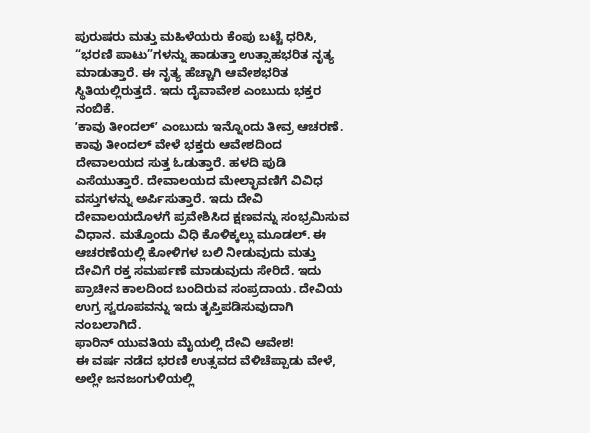ಪುರುಷರು ಮತ್ತು ಮಹಿಳೆಯರು ಕೆಂಪು ಬಟ್ಟೆ ಧರಿಸಿ, “ಭರಣಿ ಪಾಟು”ಗಳನ್ನು ಹಾಡುತ್ತಾ ಉತ್ಸಾಹಭರಿತ ನೃತ್ಯ ಮಾಡುತ್ತಾರೆ. ಈ ನೃತ್ಯ ಹೆಚ್ಚಾಗಿ ಆವೇಶಭರಿತ ಸ್ಥಿತಿಯಲ್ಲಿರುತ್ತದೆ. ಇದು ದೈವಾವೇಶ ಎಂಬುದು ಭಕ್ತರ ನಂಬಿಕೆ.
ʼಕಾವು ತೀಂದಲ್ʼ ಎಂಬುದು ಇನ್ನೊಂದು ತೀವ್ರ ಆಚರಣೆ. ಕಾವು ತೀಂದಲ್ ವೇಳೆ ಭಕ್ತರು ಆವೇಶದಿಂದ ದೇವಾಲಯದ ಸುತ್ತ ಓಡುತ್ತಾರೆ. ಹಳದಿ ಪುಡಿ ಎಸೆಯುತ್ತಾರೆ. ದೇವಾಲಯದ ಮೇಲ್ಛಾವಣಿಗೆ ವಿವಿಧ ವಸ್ತುಗಳನ್ನು ಅರ್ಪಿಸುತ್ತಾರೆ. ಇದು ದೇವಿ ದೇವಾಲಯದೊಳಗೆ ಪ್ರವೇಶಿಸಿದ ಕ್ಷಣವನ್ನು ಸಂಭ್ರಮಿಸುವ ವಿಧಾನ. ಮತ್ತೊಂದು ವಿಧಿ ಕೊಳಿಕ್ಕಲ್ಲು ಮೂಡಲ್. ಈ ಆಚರಣೆಯಲ್ಲಿ ಕೋಳಿಗಳ ಬಲಿ ನೀಡುವುದು ಮತ್ತು ದೇವಿಗೆ ರಕ್ತ ಸಮರ್ಪಣೆ ಮಾಡುವುದು ಸೇರಿದೆ. ಇದು ಪ್ರಾಚೀನ ಕಾಲದಿಂದ ಬಂದಿರುವ ಸಂಪ್ರದಾಯ. ದೇವಿಯ ಉಗ್ರ ಸ್ವರೂಪವನ್ನು ಇದು ತೃಪ್ತಿಪಡಿಸುವುದಾಗಿ ನಂಬಲಾಗಿದೆ.
ಫಾರಿನ್ ಯುವತಿಯ ಮೈಯಲ್ಲಿ ದೇವಿ ಆವೇಶ!
ಈ ವರ್ಷ ನಡೆದ ಭರಣಿ ಉತ್ಸವದ ವೆಳಿಚೆಪ್ಪಾಡು ವೇಳೆ, ಅಲ್ಲೇ ಜನಜಂಗುಳಿಯಲ್ಲಿ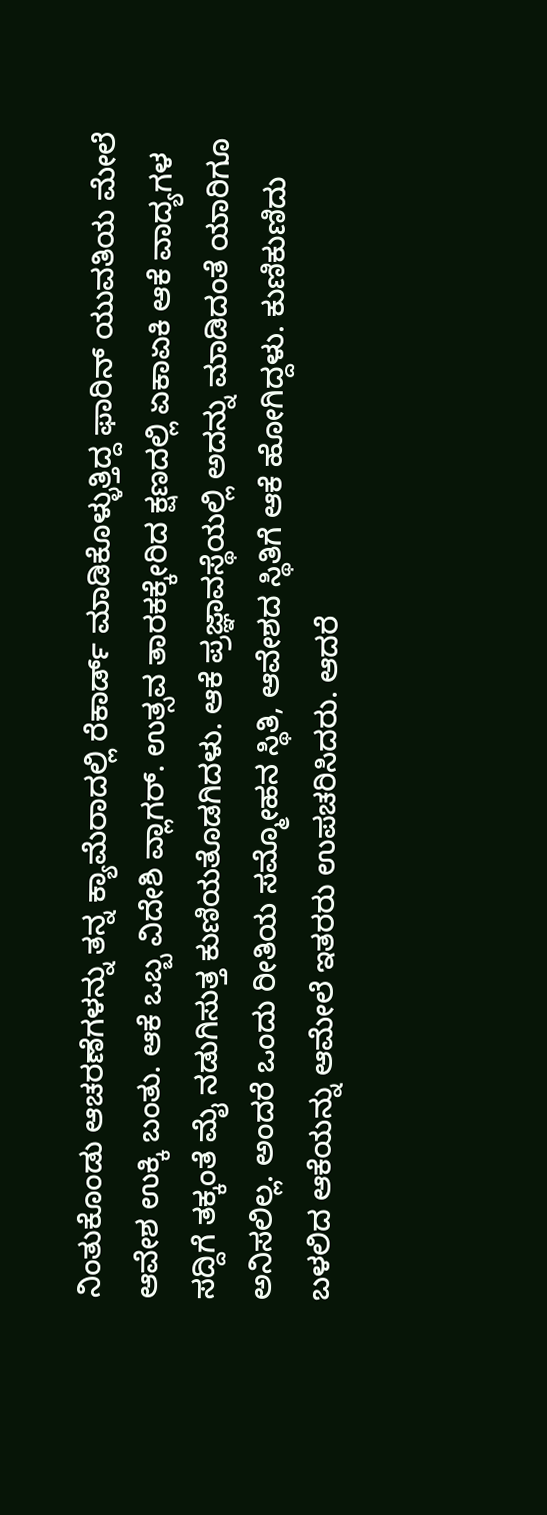ನಿಂತುಕೊಂಡು ಆಚರಣೆಗಳನ್ನು ತನ್ನ ಕ್ಯಾಮೆರಾದಲ್ಲಿ ರೆಕಾರ್ಡ್ ಮಾಡಿಕೊಳ್ಳುತ್ತಿದ್ದ ಫಾರಿನ್ ಯುವತಿಯ ಮೇಲೆ ಆವೇಶ ಉಕ್ಕಿ ಬಂತು. ಆಕೆ ಒಬ್ಬ ವಿದೇಶಿ ವ್ಲಾಗರ್. ಉತ್ಸವ ತಾರಕಕ್ಕೇರಿದ ಕ್ಷಣದಲ್ಲಿ ಏಕಾಏಕಿ ಆಕೆ ವಾದ್ಯಗಳ ಸದ್ದಿಗೆ ತಕ್ಕಂತೆ ಮೈ ನಡುಗಿಸುತ್ತ ಕುಣಿಯತೊಡಗಿದಳು. ಆಕೆ ಪ್ರಜ್ಞಾವಸ್ಥೆಯಲ್ಲಿ ಅದನ್ನು ಮಾಡಿದಂತೆ ಯಾರಿಗೂ ಅನಿಸಲಿಲ್ಲ. ಅಂದರೆ ಒಂದು ರೀತಿಯ ಸಮ್ಮೋಹನ ಸ್ಥಿತಿ, ಆವೇಶದ ಸ್ಥಿತಿಗೆ ಆಕೆ ಹೋಗಿದ್ದಳು. ಕುಣಿಕುಣಿದು ಬಳಲಿದ ಆಕೆಯನ್ನು ಆಮೇಲೆ ಇತರರು ಉಪಚರಿಸಿದರು. ಆದರೆ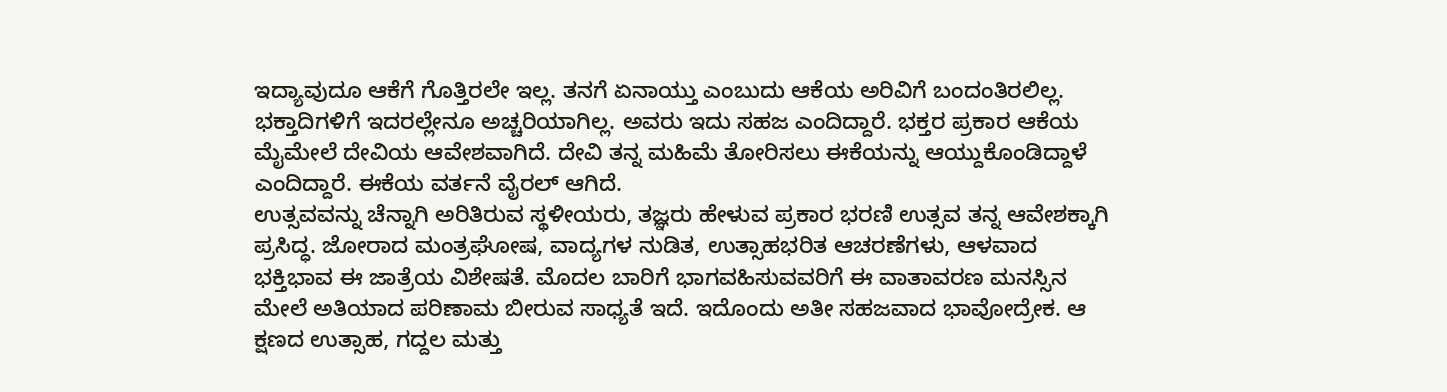ಇದ್ಯಾವುದೂ ಆಕೆಗೆ ಗೊತ್ತಿರಲೇ ಇಲ್ಲ. ತನಗೆ ಏನಾಯ್ತು ಎಂಬುದು ಆಕೆಯ ಅರಿವಿಗೆ ಬಂದಂತಿರಲಿಲ್ಲ.
ಭಕ್ತಾದಿಗಳಿಗೆ ಇದರಲ್ಲೇನೂ ಅಚ್ಚರಿಯಾಗಿಲ್ಲ. ಅವರು ಇದು ಸಹಜ ಎಂದಿದ್ದಾರೆ. ಭಕ್ತರ ಪ್ರಕಾರ ಆಕೆಯ ಮೈಮೇಲೆ ದೇವಿಯ ಆವೇಶವಾಗಿದೆ. ದೇವಿ ತನ್ನ ಮಹಿಮೆ ತೋರಿಸಲು ಈಕೆಯನ್ನು ಆಯ್ದುಕೊಂಡಿದ್ದಾಳೆ ಎಂದಿದ್ದಾರೆ. ಈಕೆಯ ವರ್ತನೆ ವೈರಲ್ ಆಗಿದೆ.
ಉತ್ಸವವನ್ನು ಚೆನ್ನಾಗಿ ಅರಿತಿರುವ ಸ್ಥಳೀಯರು, ತಜ್ಞರು ಹೇಳುವ ಪ್ರಕಾರ ಭರಣಿ ಉತ್ಸವ ತನ್ನ ಆವೇಶಕ್ಕಾಗಿ ಪ್ರಸಿದ್ಧ. ಜೋರಾದ ಮಂತ್ರಘೋಷ, ವಾದ್ಯಗಳ ನುಡಿತ, ಉತ್ಸಾಹಭರಿತ ಆಚರಣೆಗಳು, ಆಳವಾದ ಭಕ್ತಿಭಾವ ಈ ಜಾತ್ರೆಯ ವಿಶೇಷತೆ. ಮೊದಲ ಬಾರಿಗೆ ಭಾಗವಹಿಸುವವರಿಗೆ ಈ ವಾತಾವರಣ ಮನಸ್ಸಿನ ಮೇಲೆ ಅತಿಯಾದ ಪರಿಣಾಮ ಬೀರುವ ಸಾಧ್ಯತೆ ಇದೆ. ಇದೊಂದು ಅತೀ ಸಹಜವಾದ ಭಾವೋದ್ರೇಕ. ಆ ಕ್ಷಣದ ಉತ್ಸಾಹ, ಗದ್ದಲ ಮತ್ತು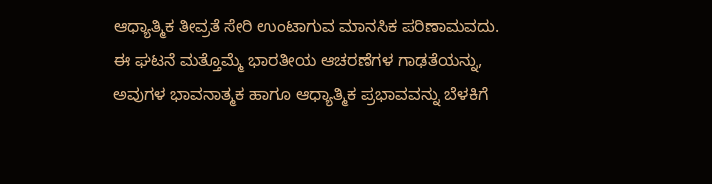ಆಧ್ಯಾತ್ಮಿಕ ತೀವ್ರತೆ ಸೇರಿ ಉಂಟಾಗುವ ಮಾನಸಿಕ ಪರಿಣಾಮವದು.
ಈ ಘಟನೆ ಮತ್ತೊಮ್ಮೆ ಭಾರತೀಯ ಆಚರಣೆಗಳ ಗಾಢತೆಯನ್ನು, ಅವುಗಳ ಭಾವನಾತ್ಮಕ ಹಾಗೂ ಆಧ್ಯಾತ್ಮಿಕ ಪ್ರಭಾವವನ್ನು ಬೆಳಕಿಗೆ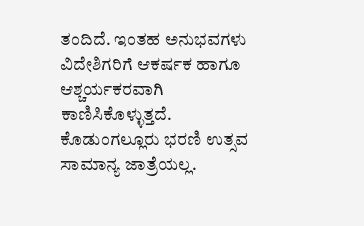ತಂದಿದೆ. ಇಂತಹ ಅನುಭವಗಳು ವಿದೇಶಿಗರಿಗೆ ಆಕರ್ಷಕ ಹಾಗೂ ಆಶ್ಚರ್ಯಕರವಾಗಿ ಕಾಣಿಸಿಕೊಳ್ಳುತ್ತದೆ. ಕೊಡುಂಗಲ್ಲೂರು ಭರಣಿ ಉತ್ಸವ ಸಾಮಾನ್ಯ ಜಾತ್ರೆಯಲ್ಲ.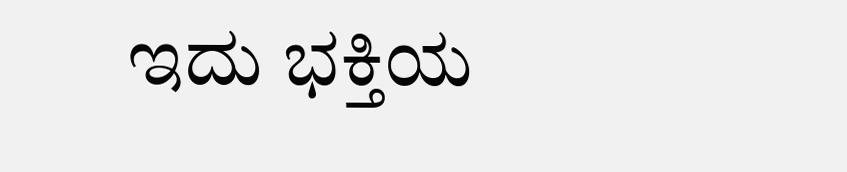ಇದು ಭಕ್ತಿಯ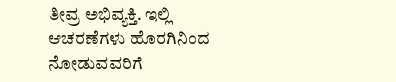ತೀವ್ರ ಅಭಿವ್ಯಕ್ತಿ. ಇಲ್ಲಿ ಆಚರಣೆಗಳು ಹೊರಗಿನಿಂದ ನೋಡುವವರಿಗೆ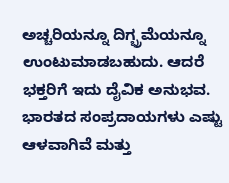ಅಚ್ಚರಿಯನ್ನೂ ದಿಗ್ಭ್ರಮೆಯನ್ನೂ ಉಂಟುಮಾಡಬಹುದು. ಆದರೆ ಭಕ್ತರಿಗೆ ಇದು ದೈವಿಕ ಅನುಭವ. ಭಾರತದ ಸಂಪ್ರದಾಯಗಳು ಎಷ್ಟು ಆಳವಾಗಿವೆ ಮತ್ತು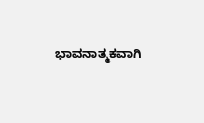ಭಾವನಾತ್ಮಕವಾಗಿ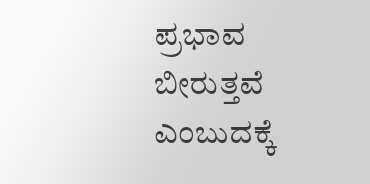ಪ್ರಭಾವ ಬೀರುತ್ತವೆ ಎಂಬುದಕ್ಕೆ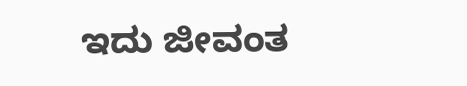ಇದು ಜೀವಂತ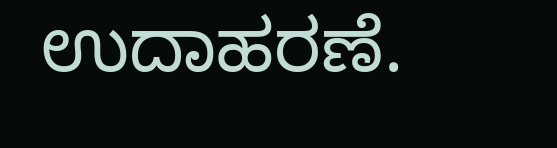ಉದಾಹರಣೆ.